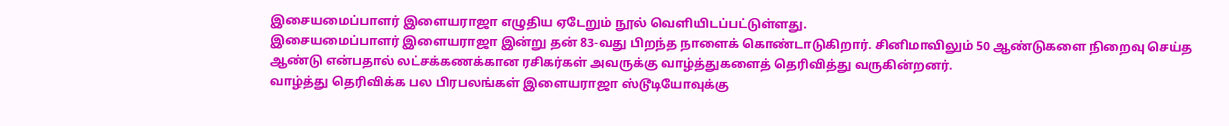இசையமைப்பாளர் இளையராஜா எழுதிய ஏடேறும் நூல் வெளியிடப்பட்டுள்ளது.
இசையமைப்பாளர் இளையராஜா இன்று தன் 83-வது பிறந்த நாளைக் கொண்டாடுகிறார். சினிமாவிலும் 50 ஆண்டுகளை நிறைவு செய்த ஆண்டு என்பதால் லட்சக்கணக்கான ரசிகர்கள் அவருக்கு வாழ்த்துகளைத் தெரிவித்து வருகின்றனர்.
வாழ்த்து தெரிவிக்க பல பிரபலங்கள் இளையராஜா ஸ்டூடியோவுக்கு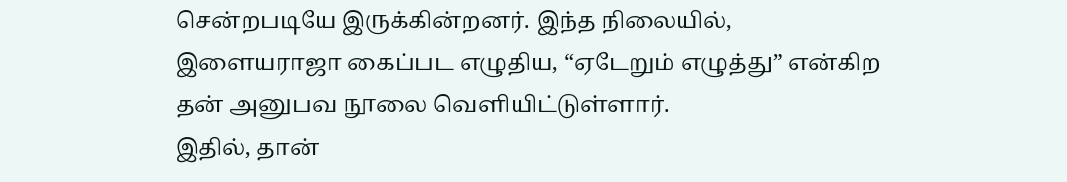சென்றபடியே இருக்கின்றனர். இந்த நிலையில், இளையராஜா கைப்பட எழுதிய, “ஏடேறும் எழுத்து” என்கிற தன் அனுபவ நூலை வெளியிட்டுள்ளார்.
இதில், தான்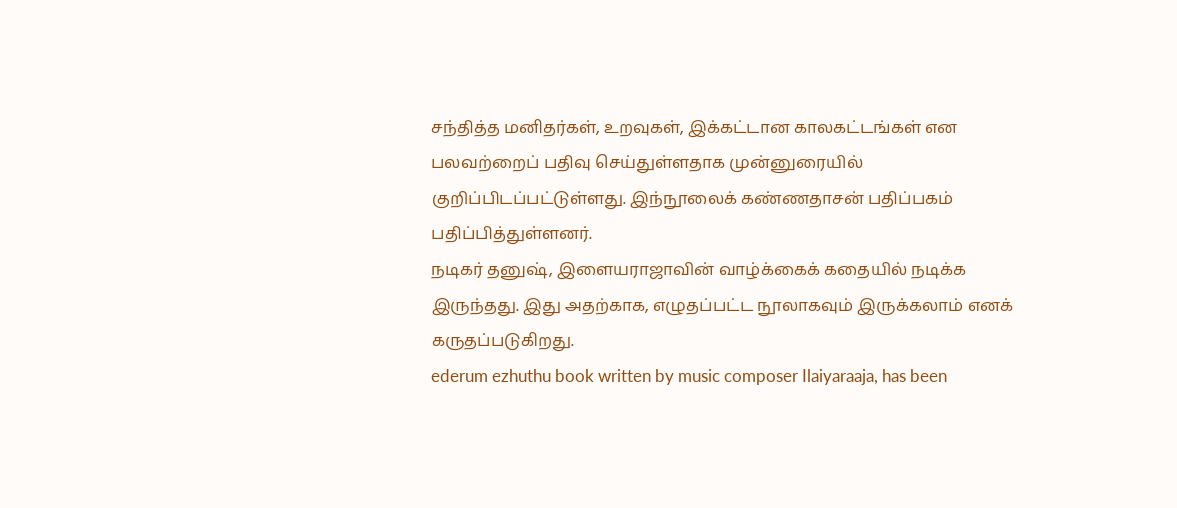சந்தித்த மனிதர்கள், உறவுகள், இக்கட்டான காலகட்டங்கள் என பலவற்றைப் பதிவு செய்துள்ளதாக முன்னுரையில் குறிப்பிடப்பட்டுள்ளது. இந்நூலைக் கண்ணதாசன் பதிப்பகம் பதிப்பித்துள்ளனர்.
நடிகர் தனுஷ், இளையராஜாவின் வாழ்க்கைக் கதையில் நடிக்க இருந்தது. இது அதற்காக, எழுதப்பட்ட நூலாகவும் இருக்கலாம் எனக் கருதப்படுகிறது.
ederum ezhuthu book written by music composer Ilaiyaraaja, has been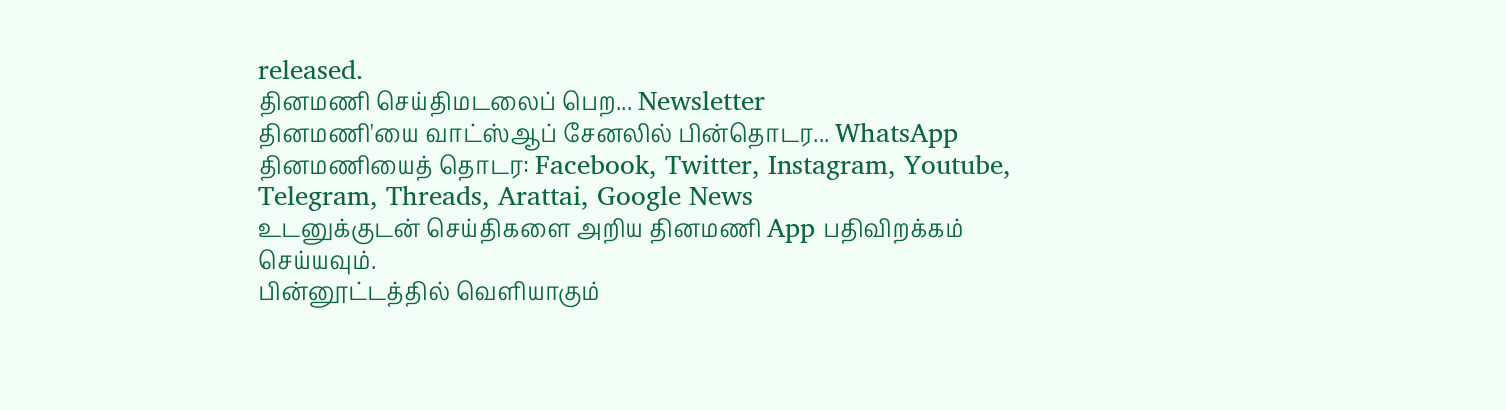released.
தினமணி செய்திமடலைப் பெற... Newsletter
தினமணி'யை வாட்ஸ்ஆப் சேனலில் பின்தொடர... WhatsApp
தினமணியைத் தொடர: Facebook, Twitter, Instagram, Youtube, Telegram, Threads, Arattai, Google News
உடனுக்குடன் செய்திகளை அறிய தினமணி App பதிவிறக்கம் செய்யவும்.
பின்னூட்டத்தில் வெளியாகும்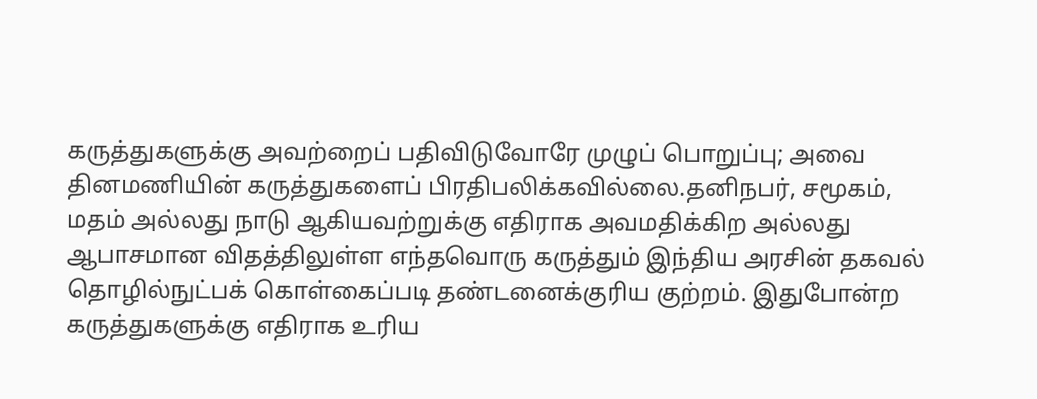கருத்துகளுக்கு அவற்றைப் பதிவிடுவோரே முழுப் பொறுப்பு; அவை தினமணியின் கருத்துகளைப் பிரதிபலிக்கவில்லை.தனிநபர், சமூகம், மதம் அல்லது நாடு ஆகியவற்றுக்கு எதிராக அவமதிக்கிற அல்லது ஆபாசமான விதத்திலுள்ள எந்தவொரு கருத்தும் இந்திய அரசின் தகவல் தொழில்நுட்பக் கொள்கைப்படி தண்டனைக்குரிய குற்றம். இதுபோன்ற கருத்துகளுக்கு எதிராக உரிய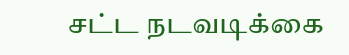சட்ட நடவடிக்கை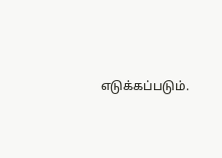எடுக்கப்படும்.